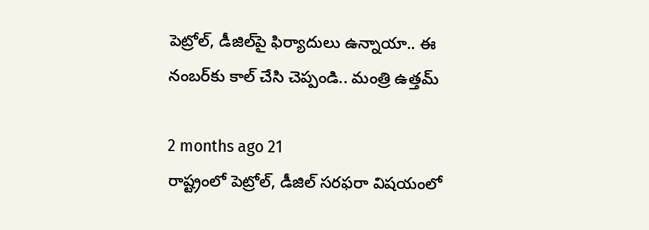పెట్రోల్‌, డీజిల్‌‌పై ఫిర్యాదులు ఉన్నాయా.. ఈ నంబర్‌కు కాల్ చేసి చెప్పండి.. మంత్రి ఉత్తమ్

2 months ago 21
రాష్ట్రంలో పెట్రోల్, డీజిల్ సరఫరా విషయంలో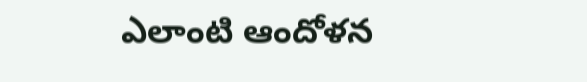ఎలాంటి ఆందోళన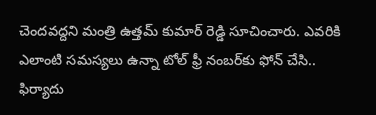చెందవద్దని మంత్రి ఉత్తమ్ కుమార్ రెడ్డి సూచించారు. ఎవరికి ఎలాంటి సమస్యలు ఉన్నా టోల్ ఫ్రీ నంబర్‌కు ఫోన్ చేసి.. ఫిర్యాదు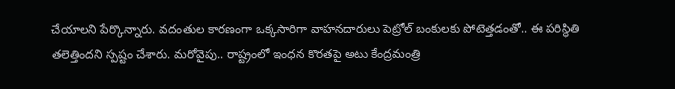చేయాలని పేర్కొన్నారు. వదంతుల కారణంగా ఒక్కసారిగా వాహనదారులు పెట్రోల్ బంకులకు పోటెత్తడంతో.. ఈ పరిస్థితి తలెత్తిందని స్పష్టం చేశారు. మరోవైపు.. రాష్ట్రంలో ఇంధన కొరతపై అటు కేంద్రమంత్రి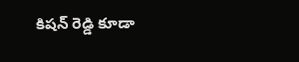కిషన్ రెడ్డి కూడా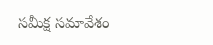సమీక్ష సమావేశం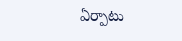ఏర్పాటు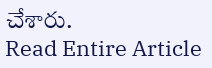చేశారు.
Read Entire Article